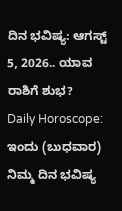ದಿನ ಭವಿಷ್ಯ: ಆಗಸ್ಟ್ 5, 2026.. ಯಾವ ರಾಶಿಗೆ ಶುಭ?
Daily Horoscope: ಇಂದು (ಬುಧವಾರ) ನಿಮ್ಮ ದಿನ ಭವಿಷ್ಯ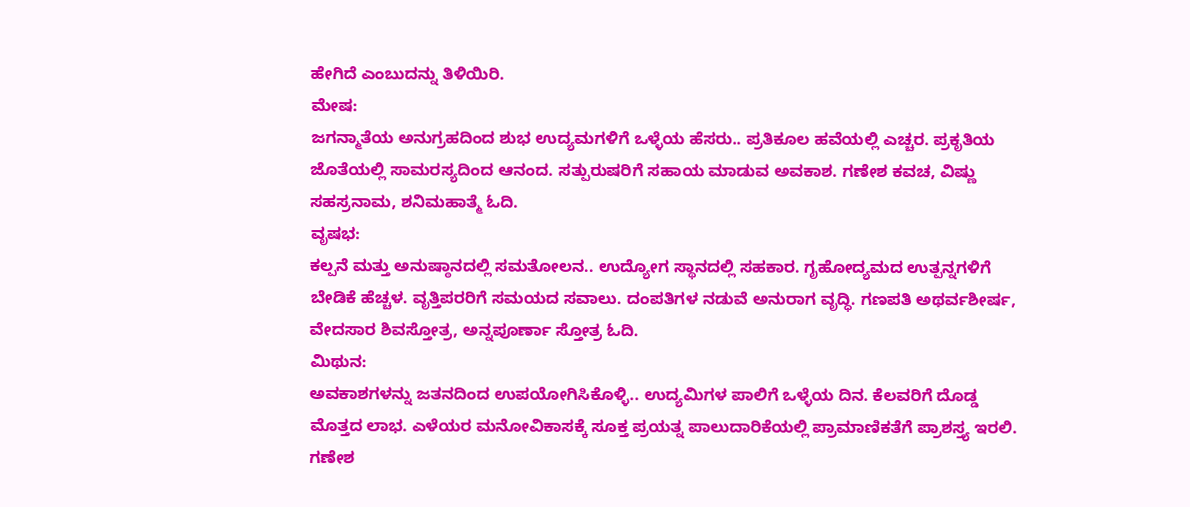ಹೇಗಿದೆ ಎಂಬುದನ್ನು ತಿಳಿಯಿರಿ.
ಮೇಷ:
ಜಗನ್ಮಾತೆಯ ಅನುಗ್ರಹದಿಂದ ಶುಭ ಉದ್ಯಮಗಳಿಗೆ ಒಳ್ಳೆಯ ಹೆಸರು.. ಪ್ರತಿಕೂಲ ಹವೆಯಲ್ಲಿ ಎಚ್ಚರ. ಪ್ರಕೃತಿಯ ಜೊತೆಯಲ್ಲಿ ಸಾಮರಸ್ಯದಿಂದ ಆನಂದ. ಸತ್ಪುರುಷರಿಗೆ ಸಹಾಯ ಮಾಡುವ ಅವಕಾಶ. ಗಣೇಶ ಕವಚ, ವಿಷ್ಣು ಸಹಸ್ರನಾಮ, ಶನಿಮಹಾತ್ಮೆ ಓದಿ.
ವೃಷಭ:
ಕಲ್ಪನೆ ಮತ್ತು ಅನುಷ್ಠಾನದಲ್ಲಿ ಸಮತೋಲನ.. ಉದ್ಯೋಗ ಸ್ಥಾನದಲ್ಲಿ ಸಹಕಾರ. ಗೃಹೋದ್ಯಮದ ಉತ್ಪನ್ನಗಳಿಗೆ ಬೇಡಿಕೆ ಹೆಚ್ಚಳ. ವೃತ್ತಿಪರರಿಗೆ ಸಮಯದ ಸವಾಲು. ದಂಪತಿಗಳ ನಡುವೆ ಅನುರಾಗ ವೃದ್ಧಿ. ಗಣಪತಿ ಅಥರ್ವಶೀರ್ಷ, ವೇದಸಾರ ಶಿವಸ್ತೋತ್ರ, ಅನ್ನಪೂರ್ಣಾ ಸ್ತೋತ್ರ ಓದಿ.
ಮಿಥುನ:
ಅವಕಾಶಗಳನ್ನು ಜತನದಿಂದ ಉಪಯೋಗಿಸಿಕೊಳ್ಳಿ.. ಉದ್ಯಮಿಗಳ ಪಾಲಿಗೆ ಒಳ್ಳೆಯ ದಿನ. ಕೆಲವರಿಗೆ ದೊಡ್ಡ ಮೊತ್ತದ ಲಾಭ. ಎಳೆಯರ ಮನೋವಿಕಾಸಕ್ಕೆ ಸೂಕ್ತ ಪ್ರಯತ್ನ ಪಾಲುದಾರಿಕೆಯಲ್ಲಿ ಪ್ರಾಮಾಣಿಕತೆಗೆ ಪ್ರಾಶಸ್ತ್ಯ ಇರಲಿ. ಗಣೇಶ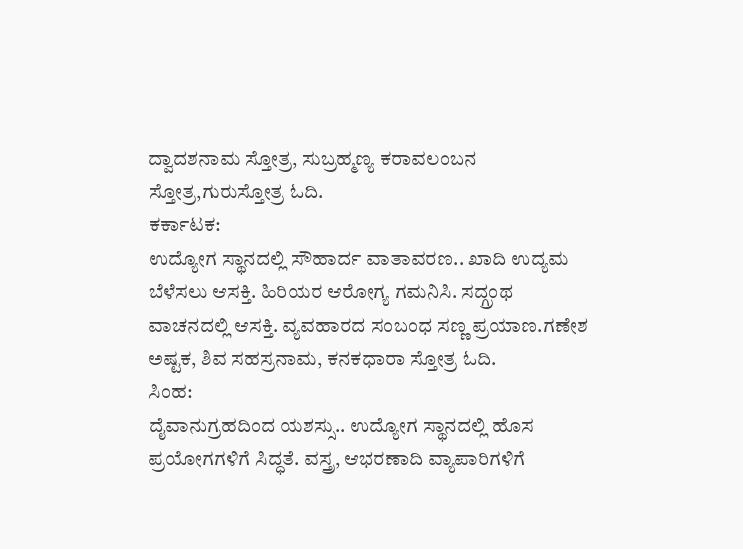ದ್ವಾದಶನಾಮ ಸ್ತೋತ್ರ, ಸುಬ್ರಹ್ಮಣ್ಯ ಕರಾವಲಂಬನ ಸ್ತೋತ್ರ,ಗುರುಸ್ತೋತ್ರ ಓದಿ.
ಕರ್ಕಾಟಕ:
ಉದ್ಯೋಗ ಸ್ಥಾನದಲ್ಲಿ ಸೌಹಾರ್ದ ವಾತಾವರಣ.. ಖಾದಿ ಉದ್ಯಮ ಬೆಳೆಸಲು ಆಸಕ್ತಿ. ಹಿರಿಯರ ಆರೋಗ್ಯ ಗಮನಿಸಿ. ಸದ್ಗ್ರಂಥ ವಾಚನದಲ್ಲಿ ಆಸಕ್ತಿ. ವ್ಯವಹಾರದ ಸಂಬಂಧ ಸಣ್ಣ ಪ್ರಯಾಣ.ಗಣೇಶ ಅಷ್ಟಕ, ಶಿವ ಸಹಸ್ರನಾಮ, ಕನಕಧಾರಾ ಸ್ತೋತ್ರ ಓದಿ.
ಸಿಂಹ:
ದೈವಾನುಗ್ರಹದಿಂದ ಯಶಸ್ಸು.. ಉದ್ಯೋಗ ಸ್ಥಾನದಲ್ಲಿ ಹೊಸ ಪ್ರಯೋಗಗಳಿಗೆ ಸಿದ್ಧತೆ. ವಸ್ತ್ರ, ಆಭರಣಾದಿ ವ್ಯಾಪಾರಿಗಳಿಗೆ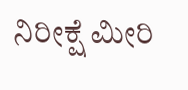ನಿರೀಕ್ಷೆ ಮೀರಿ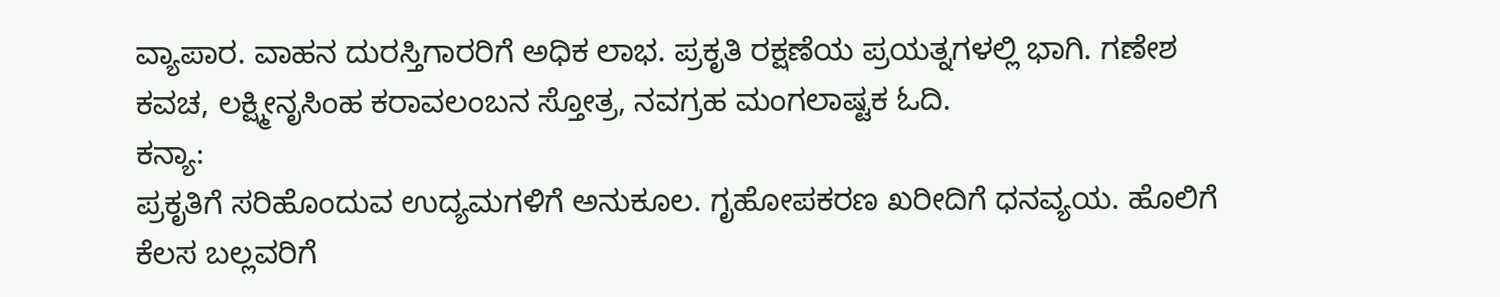ವ್ಯಾಪಾರ. ವಾಹನ ದುರಸ್ತಿಗಾರರಿಗೆ ಅಧಿಕ ಲಾಭ. ಪ್ರಕೃತಿ ರಕ್ಷಣೆಯ ಪ್ರಯತ್ನಗಳಲ್ಲಿ ಭಾಗಿ. ಗಣೇಶ ಕವಚ, ಲಕ್ಷ್ಮೀನೃಸಿಂಹ ಕರಾವಲಂಬನ ಸ್ತೋತ್ರ, ನವಗ್ರಹ ಮಂಗಲಾಷ್ಟಕ ಓದಿ.
ಕನ್ಯಾ:
ಪ್ರಕೃತಿಗೆ ಸರಿಹೊಂದುವ ಉದ್ಯಮಗಳಿಗೆ ಅನುಕೂಲ. ಗೃಹೋಪಕರಣ ಖರೀದಿಗೆ ಧನವ್ಯಯ. ಹೊಲಿಗೆ ಕೆಲಸ ಬಲ್ಲವರಿಗೆ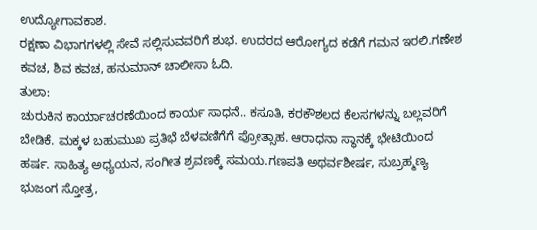ಉದ್ಯೋಗಾವಕಾಶ.
ರಕ್ಷಣಾ ವಿಭಾಗಗಳಲ್ಲಿ ಸೇವೆ ಸಲ್ಲಿಸುವವರಿಗೆ ಶುಭ. ಉದರದ ಆರೋಗ್ಯದ ಕಡೆಗೆ ಗಮನ ಇರಲಿ.ಗಣೇಶ ಕವಚ, ಶಿವ ಕವಚ, ಹನುಮಾನ್ ಚಾಲೀಸಾ ಓದಿ.
ತುಲಾ:
ಚುರುಕಿನ ಕಾರ್ಯಾಚರಣೆಯಿಂದ ಕಾರ್ಯ ಸಾಧನೆ.. ಕಸೂತಿ, ಕರಕೌಶಲದ ಕೆಲಸಗಳನ್ನು ಬಲ್ಲವರಿಗೆ ಬೇಡಿಕೆ. ಮಕ್ಕಳ ಬಹುಮುಖ ಪ್ರತಿಭೆ ಬೆಳವಣಿಗೆಗೆ ಪ್ರೋತ್ಸಾಹ. ಆರಾಧನಾ ಸ್ಥಾನಕ್ಕೆ ಭೇಟಿಯಿಂದ ಹರ್ಷ. ಸಾಹಿತ್ಯ ಅಧ್ಯಯನ, ಸಂಗೀತ ಶ್ರವಣಕ್ಕೆ ಸಮಯ.ಗಣಪತಿ ಅಥರ್ವಶೀರ್ಷ, ಸುಬ್ರಹ್ಮಣ್ಯ ಭುಜಂಗ ಸ್ತೋತ್ರ,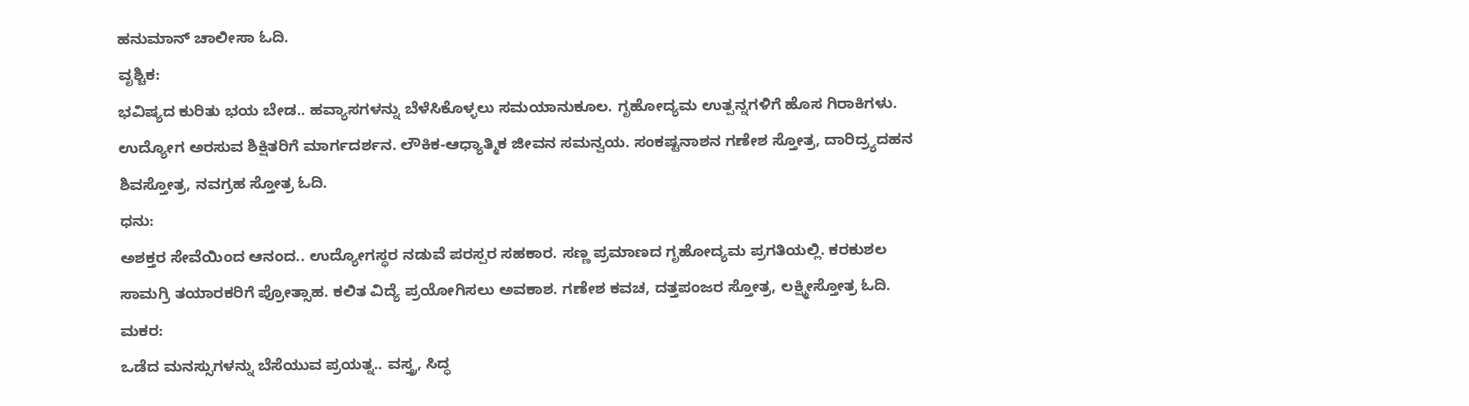ಹನುಮಾನ್ ಚಾಲೀಸಾ ಓದಿ.
ವೃಶ್ಚಿಕ:
ಭವಿಷ್ಯದ ಕುರಿತು ಭಯ ಬೇಡ.. ಹವ್ಯಾಸಗಳನ್ನು ಬೆಳೆಸಿಕೊಳ್ಳಲು ಸಮಯಾನುಕೂಲ. ಗೃಹೋದ್ಯಮ ಉತ್ಪನ್ನಗಳಿಗೆ ಹೊಸ ಗಿರಾಕಿಗಳು. ಉದ್ಯೋಗ ಅರಸುವ ಶಿಕ್ಷಿತರಿಗೆ ಮಾರ್ಗದರ್ಶನ. ಲೌಕಿಕ-ಆಧ್ಯಾತ್ಮಿಕ ಜೀವನ ಸಮನ್ವಯ. ಸಂಕಷ್ಟನಾಶನ ಗಣೇಶ ಸ್ತೋತ್ರ, ದಾರಿದ್ರ್ಯದಹನ ಶಿವಸ್ತೋತ್ರ, ನವಗ್ರಹ ಸ್ತೋತ್ರ ಓದಿ.
ಧನು:
ಅಶಕ್ತರ ಸೇವೆಯಿಂದ ಆನಂದ.. ಉದ್ಯೋಗಸ್ಥರ ನಡುವೆ ಪರಸ್ಪರ ಸಹಕಾರ. ಸಣ್ಣ ಪ್ರಮಾಣದ ಗೃಹೋದ್ಯಮ ಪ್ರಗತಿಯಲ್ಲಿ. ಕರಕುಶಲ ಸಾಮಗ್ರಿ ತಯಾರಕರಿಗೆ ಪ್ರೋತ್ಸಾಹ. ಕಲಿತ ವಿದ್ಯೆ ಪ್ರಯೋಗಿಸಲು ಅವಕಾಶ. ಗಣೇಶ ಕವಚ, ದತ್ತಪಂಜರ ಸ್ತೋತ್ರ, ಲಕ್ಷ್ಮೀಸ್ತೋತ್ರ ಓದಿ.
ಮಕರ:
ಒಡೆದ ಮನಸ್ಸುಗಳನ್ನು ಬೆಸೆಯುವ ಪ್ರಯತ್ನ.. ವಸ್ತ್ರ, ಸಿದ್ಧ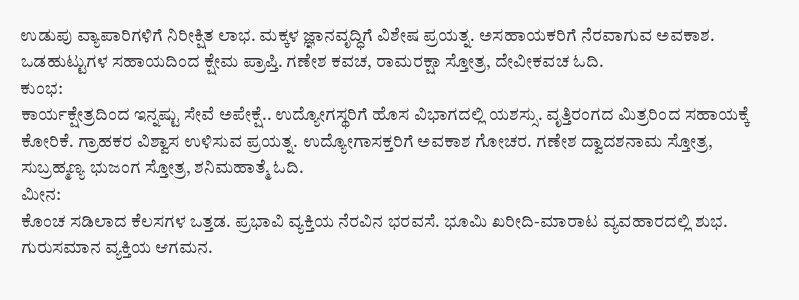ಉಡುಪು ವ್ಯಾಪಾರಿಗಳಿಗೆ ನಿರೀಕ್ಷಿತ ಲಾಭ. ಮಕ್ಕಳ ಜ್ಞಾನವೃದ್ಧಿಗೆ ವಿಶೇಷ ಪ್ರಯತ್ನ. ಅಸಹಾಯಕರಿಗೆ ನೆರವಾಗುವ ಅವಕಾಶ. ಒಡಹುಟ್ಟುಗಳ ಸಹಾಯದಿಂದ ಕ್ಷೇಮ ಪ್ರಾಪ್ತಿ. ಗಣೇಶ ಕವಚ, ರಾಮರಕ್ಷಾ ಸ್ತೋತ್ರ, ದೇವೀಕವಚ ಓದಿ.
ಕುಂಭ:
ಕಾರ್ಯಕ್ಷೇತ್ರದಿಂದ ಇನ್ನಷ್ಟು ಸೇವೆ ಅಪೇಕ್ಷೆ.. ಉದ್ಯೋಗಸ್ಥರಿಗೆ ಹೊಸ ವಿಭಾಗದಲ್ಲಿ ಯಶಸ್ಸು. ವೃತ್ತಿರಂಗದ ಮಿತ್ರರಿಂದ ಸಹಾಯಕ್ಕೆ ಕೋರಿಕೆ. ಗ್ರಾಹಕರ ವಿಶ್ವಾಸ ಉಳಿಸುವ ಪ್ರಯತ್ನ. ಉದ್ಯೋಗಾಸಕ್ತರಿಗೆ ಅವಕಾಶ ಗೋಚರ. ಗಣೇಶ ದ್ವಾದಶನಾಮ ಸ್ತೋತ್ರ, ಸುಬ್ರಹ್ಮಣ್ಯ ಭುಜಂಗ ಸ್ತೋತ್ರ, ಶನಿಮಹಾತ್ಮೆ ಓದಿ.
ಮೀನ:
ಕೊಂಚ ಸಡಿಲಾದ ಕೆಲಸಗಳ ಒತ್ತಡ. ಪ್ರಭಾವಿ ವ್ಯಕ್ತಿಯ ನೆರವಿನ ಭರವಸೆ. ಭೂಮಿ ಖರೀದಿ-ಮಾರಾಟ ವ್ಯವಹಾರದಲ್ಲಿ ಶುಭ. ಗುರುಸಮಾನ ವ್ಯಕ್ತಿಯ ಆಗಮನ.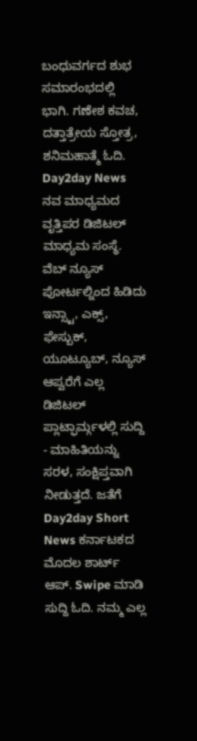ಬಂಧುವರ್ಗದ ಶುಭ ಸಮಾರಂಭದಲ್ಲಿ ಭಾಗಿ. ಗಣೇಶ ಕವಚ, ದತ್ತಾತ್ರೇಯ ಸ್ತೋತ್ರ, ಶನಿಮಹಾತ್ಮೆ ಓದಿ.
Day2day News ನವ ಮಾಧ್ಯಮದ ವೃತ್ತಿಪರ ಡಿಜಿಟಲ್ ಮಾಧ್ಯಮ ಸಂಸ್ಥೆ. ವೆಬ್ ನ್ಯೂಸ್ ಪೋರ್ಟಲ್ನಿಂದ ಹಿಡಿದು ಇನ್ಸ್ಟಾ, ಎಕ್ಸ್, ಫೇಸ್ಬುಕ್, ಯೂಟ್ಯೂಬ್, ನ್ಯೂಸ್ ಆಪ್ವರೆಗೆ ಎಲ್ಲ ಡಿಜಿಟಲ್ ಪ್ಲಾಟ್ಫಾರ್ಮ್ಗಳಲ್ಲಿ ಸುದ್ದಿ - ಮಾಹಿತಿಯನ್ನು ಸರಳ, ಸಂಕ್ಷಿಪ್ತವಾಗಿ ನೀಡುತ್ತದೆ. ಜತೆಗೆ Day2day Short News ಕರ್ನಾಟಕದ ಮೊದಲ ಶಾರ್ಟ್ ಆಪ್. Swipe ಮಾಡಿ ಸುದ್ದಿ ಓದಿ. ನಮ್ಮ ಎಲ್ಲ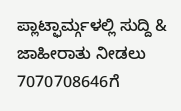ಪ್ಲಾಟ್ಫಾರ್ಮ್ಗಳಲ್ಲಿ ಸುದ್ದಿ & ಜಾಹೀರಾತು ನೀಡಲು 7070708646ಗೆ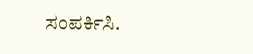ಸಂಪರ್ಕಿಸಿ.